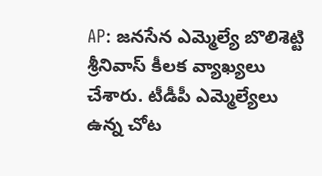AP: జనసేన ఎమ్మెల్యే బొలిశెట్టి శ్రీనివాస్ కీలక వ్యాఖ్యలు చేశారు. టీడీపీ ఎమ్మెల్యేలు ఉన్న చోట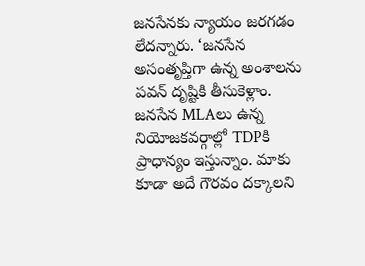జనసేనకు న్యాయం జరగడం లేదన్నారు. ‘జనసేన అసంతృప్తిగా ఉన్న అంశాలను పవన్ దృష్టికి తీసుకెళ్లాం. జనసేన MLAలు ఉన్న నియోజకవర్గాల్లో TDPకి ప్రాధాన్యం ఇస్తున్నాం. మాకు కూడా అదే గౌరవం దక్కాలని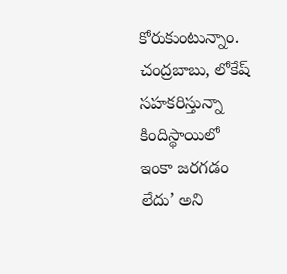కోరుకుంటున్నాం. చంద్రబాబు, లోకేష్ సహకరిస్తున్నా కిందిస్థాయిలో ఇంకా జరగడం లేదు’ అని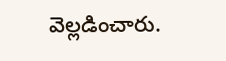వెల్లడించారు.